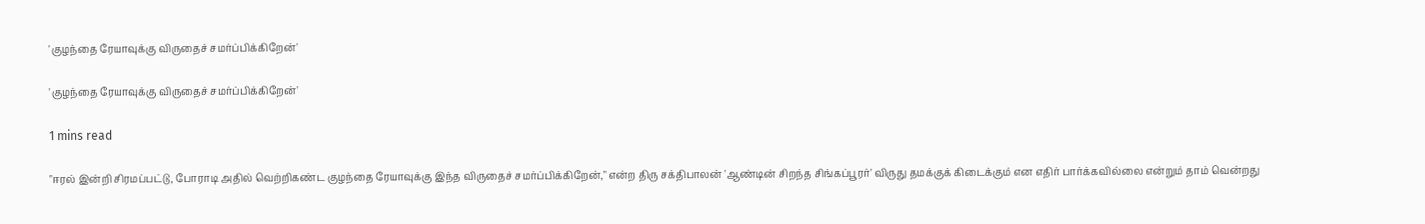'குழந்தை ரேயாவுக்கு விருதைச் சமர்ப்பிக்கிறேன்'

'குழந்தை ரேயாவுக்கு விருதைச் சமர்ப்பிக்கிறேன்'

1 mins read

"ஈரல் இன்றி சிரமப்பட்டு, போராடி அதில் வெற்றிகண்ட குழந்தை ரேயாவுக்கு இந்த விருதைச் சமர்ப்பிக்கிறேன்," என்ற திரு சக்திபாலன் 'ஆண்டின் சிறந்த சிங்கப்பூரர்' விருது தமக்குக் கிடைக்கும் என எதிர் பார்க்கவில்லை என்றும் தாம் வென்றது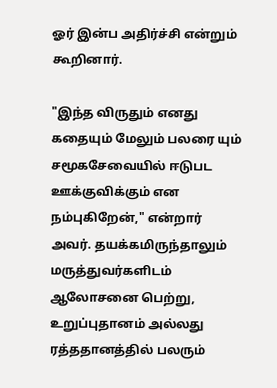ஓர் இன்ப அதிர்ச்சி என்றும் கூறினார்.

"இந்த விருதும் எனது கதையும் மேலும் பலரை யும் சமூகசேவையில் ஈடுபட ஊக்குவிக்கும் என நம்புகிறேன்," என்றார் அவர். தயக்கமிருந்தாலும் மருத்துவர்களிடம் ஆலோசனை பெற்று, உறுப்புதானம் அல்லது ரத்ததானத்தில் பலரும்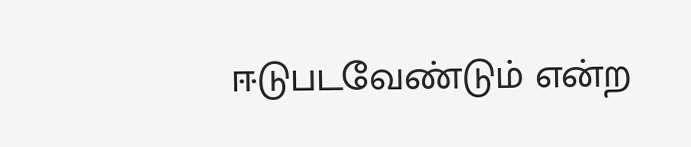ஈடுபடவேண்டும் என்ற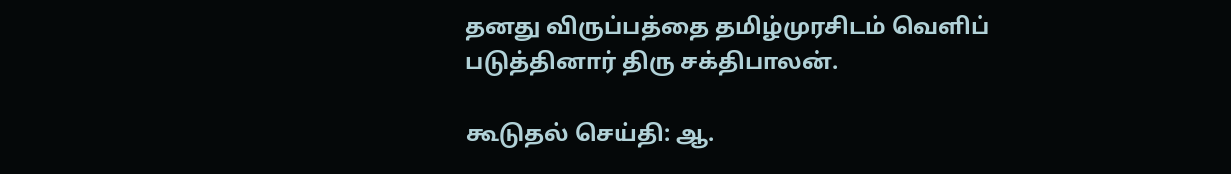தனது விருப்பத்தை தமிழ்முரசிடம் வெளிப் படுத்தினார் திரு சக்திபாலன்.

கூடுதல் செய்தி: ஆ.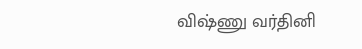விஷ்ணு வர்தினி